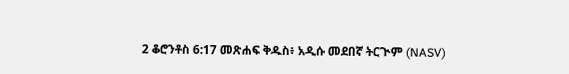2 ቆሮንቶስ 6:17 መጽሐፍ ቅዱስ፥ አዲሱ መደበኛ ትርጒም (NASV)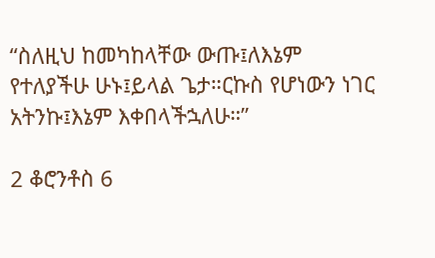“ስለዚህ ከመካከላቸው ውጡ፤ለእኔም የተለያችሁ ሁኑ፤ይላል ጌታ።ርኩስ የሆነውን ነገር አትንኩ፤እኔም እቀበላችኋለሁ።”

2 ቆሮንቶስ 6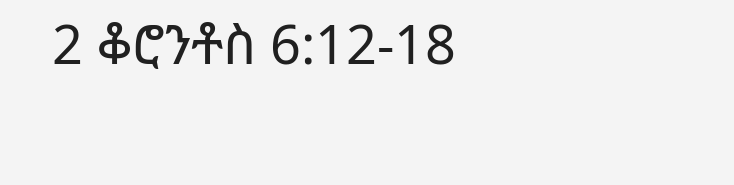2 ቆሮንቶስ 6:12-18